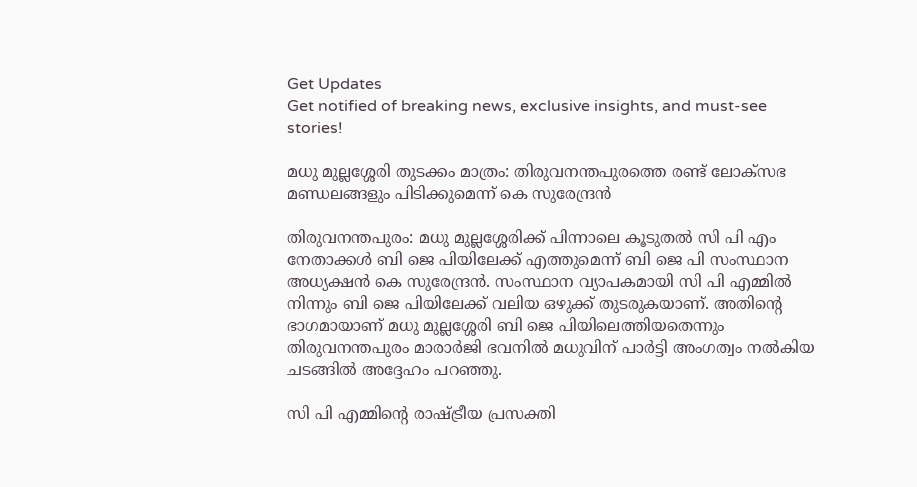Get Updates
Get notified of breaking news, exclusive insights, and must-see stories!

മധു മുല്ലശ്ശേരി തുടക്കം മാത്രം: തിരുവനന്തപുരത്തെ രണ്ട് ലോക്സഭ മണ്ഡലങ്ങളും പിടിക്കുമെന്ന് കെ സുരേന്ദ്രന്‍

തിരുവനന്തപുരം: മധു മുല്ലശ്ശേരിക്ക് പിന്നാലെ കൂടുതല്‍ സി പി എം നേതാക്കള്‍ ബി ജെ പിയിലേക്ക് എത്തുമെന്ന് ബി ജെ പി സംസ്ഥാന അധ്യക്ഷന്‍ കെ സുരേന്ദ്രന്‍. സംസ്ഥാന വ്യാപകമായി സി പി എമ്മിൽ നിന്നും ബി ജെ പിയിലേക്ക് വലിയ ഒഴുക്ക് തുടരുകയാണ്. അതിൻ്റെ ഭാഗമായാണ് മധു മുല്ലശ്ശേരി ബി ജെ പിയിലെത്തിയതെന്നും തിരുവനന്തപുരം മാരാർജി ഭവനിൽ മധുവിന് പാർട്ടി അംഗത്വം നൽകിയ ചടങ്ങിൽ അദ്ദേഹം പറഞ്ഞു.

സി പി എമ്മിൻ്റെ രാഷ്ട്രീയ പ്രസക്തി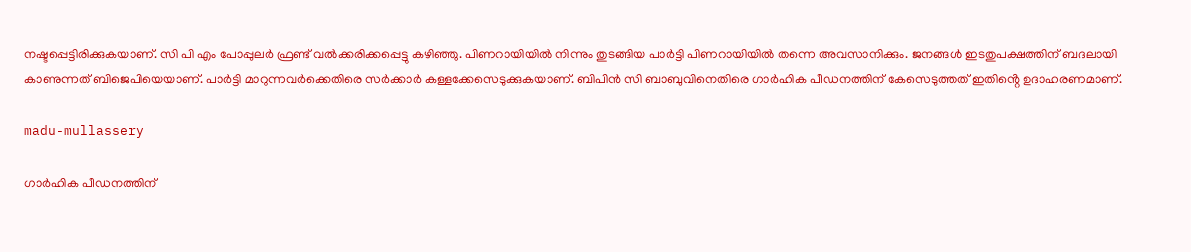നഷ്ടപ്പെട്ടിരിക്കുകയാണ്. സി പി എം പോപ്പുലർ ഫ്രണ്ട് വൽക്കരിക്കപ്പെട്ടു കഴിഞ്ഞു. പിണറായിയിൽ നിന്നും തുടങ്ങിയ പാർട്ടി പിണറായിയിൽ തന്നെ അവസാനിക്കും. ജനങ്ങൾ ഇടതുപക്ഷത്തിന് ബദലായി കാണുന്നത് ബിജെപിയെയാണ്. പാർട്ടി മാറുന്നവർക്കെതിരെ സർക്കാർ കള്ളക്കേസെടുക്കുകയാണ്. ബിപിൻ സി ബാബുവിനെതിരെ ഗാർഹിക പീഡനത്തിന് കേസെടുത്തത് ഇതിൻ്റെ ഉദാഹരണമാണ്.

madu-mullassery

ഗാർഹിക പീഡനത്തിന്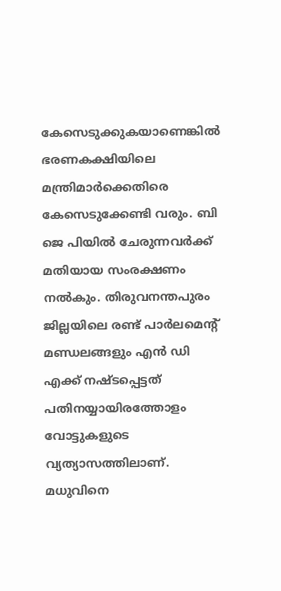കേസെടുക്കുകയാണെങ്കിൽ ഭരണകക്ഷിയിലെ മന്ത്രിമാർക്കെതിരെ കേസെടുക്കേണ്ടി വരും. ബി ജെ പിയിൽ ചേരുന്നവർക്ക് മതിയായ സംരക്ഷണം നൽകും. തിരുവനന്തപുരം ജില്ലയിലെ രണ്ട് പാർലമെൻ്റ് മണ്ഡലങ്ങളും എൻ ഡി എക്ക് നഷ്ടപ്പെട്ടത് പതിനയ്യായിരത്തോളം വോട്ടുകളുടെ വ്യത്യാസത്തിലാണ്. മധുവിനെ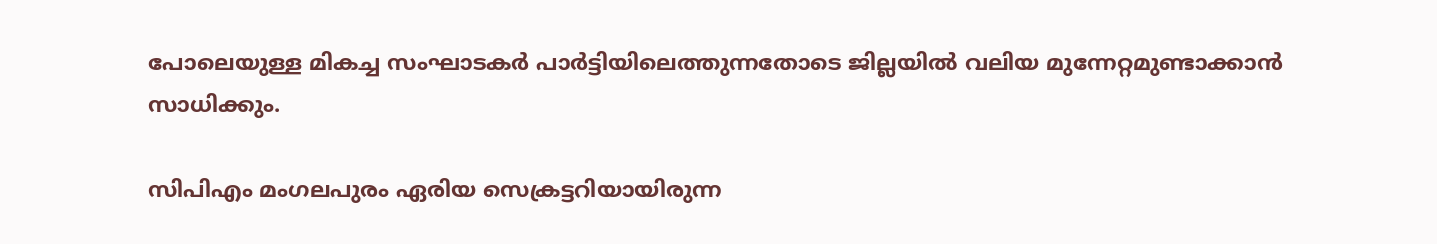പോലെയുള്ള മികച്ച സംഘാടകർ പാർട്ടിയിലെത്തുന്നതോടെ ജില്ലയിൽ വലിയ മുന്നേറ്റമുണ്ടാക്കാൻ സാധിക്കും.

സിപിഎം മംഗലപുരം ഏരിയ സെക്രട്ടറിയായിരുന്ന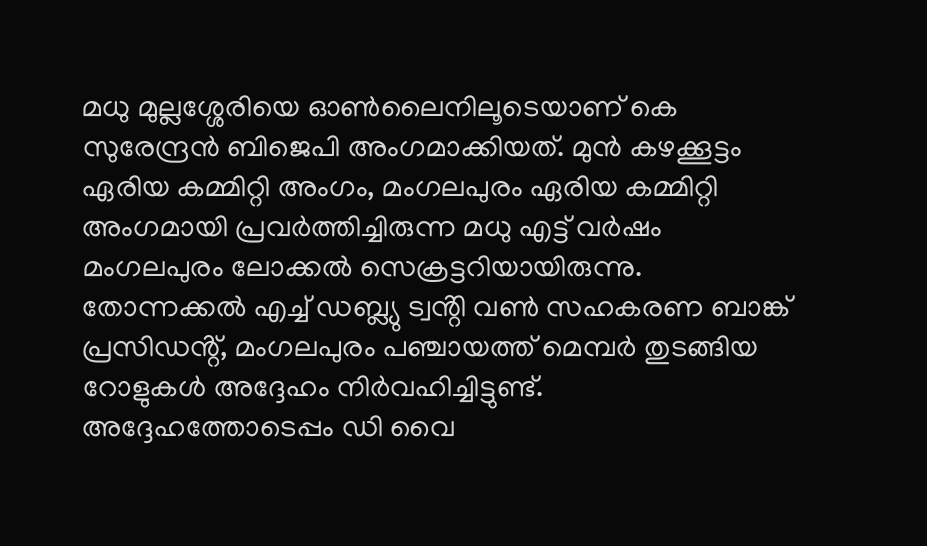മധു മുല്ലശ്ശേരിയെ ഓൺലൈനിലൂടെയാണ് കെ സുരേന്ദ്രൻ ബിജെപി അംഗമാക്കിയത്. മുൻ കഴക്കൂട്ടം ഏരിയ കമ്മിറ്റി അംഗം, മംഗലപുരം ഏരിയ കമ്മിറ്റി അംഗമായി പ്രവർത്തിച്ചിരുന്ന മധു എട്ട് വർഷം മംഗലപുരം ലോക്കൽ സെക്രട്ടറിയായിരുന്നു. തോന്നക്കൽ എച്ച് ഡബ്ല്യു ട്വൻ്റി വൺ സഹകരണ ബാങ്ക് പ്രസിഡൻ്റ്, മംഗലപുരം പഞ്ചായത്ത് മെമ്പർ തുടങ്ങിയ റോളുകൾ അദ്ദേഹം നിർവഹിച്ചിട്ടുണ്ട്. അദ്ദേഹത്തോടെപ്പം ഡി വൈ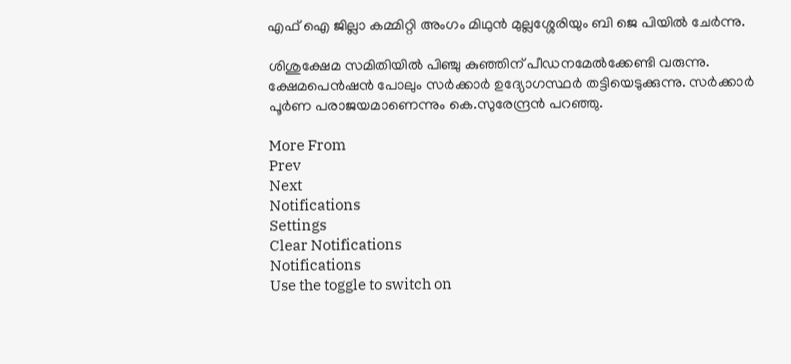എഫ് ഐ ജില്ലാ കമ്മിറ്റി അംഗം മിഥുൻ മുല്ലശ്ശേരിയും ബി ജെ പിയിൽ ചേർന്നു.

ശിശുക്ഷേമ സമിതിയിൽ പിഞ്ചു കുഞ്ഞിന് പീഡനമേൽക്കേണ്ടി വരുന്നു. ക്ഷേമപെൻഷൻ പോലും സർക്കാർ ഉദ്യോഗസ്ഥർ തട്ടിയെടുക്കുന്നു. സർക്കാർ പൂർണ പരാജയമാണെന്നും കെ.സുരേന്ദ്രൻ പറഞ്ഞു.

More From
Prev
Next
Notifications
Settings
Clear Notifications
Notifications
Use the toggle to switch on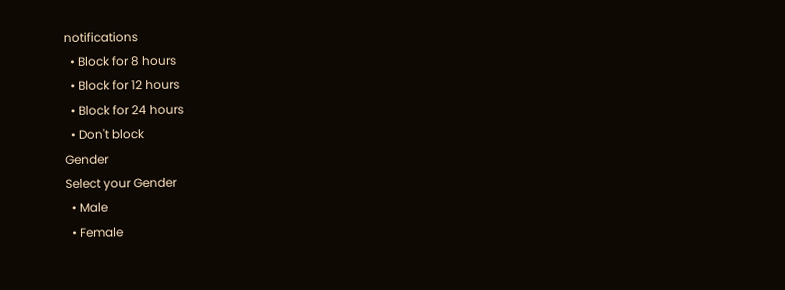notifications
  • Block for 8 hours
  • Block for 12 hours
  • Block for 24 hours
  • Don't block
Gender
Select your Gender
  • Male
  • Female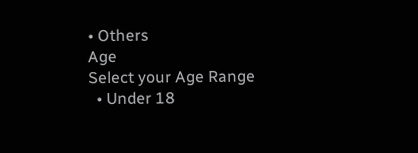• Others
Age
Select your Age Range
  • Under 18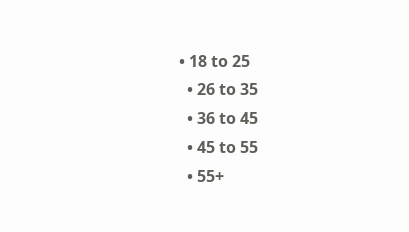• 18 to 25
  • 26 to 35
  • 36 to 45
  • 45 to 55
  • 55+